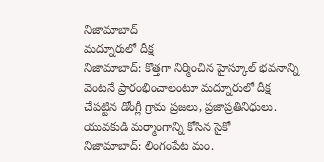నిజామాబాద్
మద్నూరులో దీక్ష
నిజామాబాద్: కొత్తగా నిర్మించిన హైస్కూల్ భవనాన్ని వెంటనే ప్రారంభించాలంటూ మద్నూరులో దీక్ష చేపట్టిన డోంగ్లీ గ్రామ ప్రజలు, ప్రజాప్రతినిధులు.
యువకుడి మర్మాంగాన్ని కోసిన సైకో
నిజామాబాద్: లింగంపేట మం.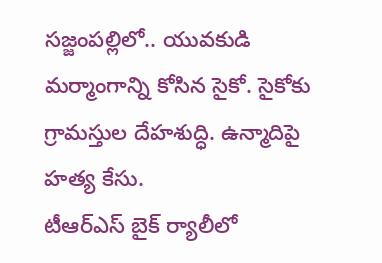సజ్జంపల్లిలో.. యువకుడి మర్మాంగాన్ని కోసిన సైకో. సైకోకు గ్రామస్తుల దేహశుద్ధి. ఉన్మాదిపై హత్య కేసు.
టీఆర్ఎస్ బైక్ ర్యాలీలో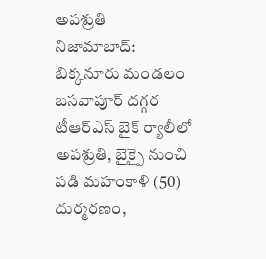అపశ్రుతి
నిజామాబాద్: బిక్కనూరు మండలం బసవాపూర్ దగ్గర టీఆర్ఎస్ బైక్ ర్యాలీలో అపశ్రుతి, బైక్పై నుంచి పడి మహంకాళి (50) దుర్మరణం,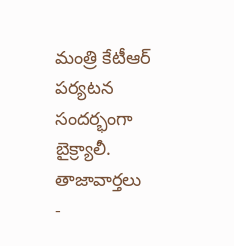మంత్రి కేటీఆర్ పర్యటన సందర్భంగా బైక్ర్యాలీ.
తాజావార్తలు
-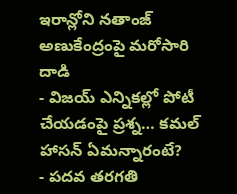ఇరాన్లోని నతాంజ్ అణుకేంద్రంపై మరోసారి దాడి
- విజయ్ ఎన్నికల్లో పోటీ చేయడంపై ప్రశ్న… కమల్ హాసన్ ఏమన్నారంటే?
- పదవ తరగతి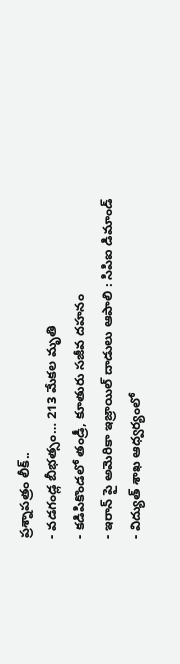ప్రశ్నాపత్రం లీక్..
- వడగండ్ల బీభత్సం… 213 మేకల మృతి
- కడిపికొండలో తండ్రీ, కూతురు సజీవ దహనం
- ఇరాన్ పై అమెరికా ఇజ్రాయిల్ దాడులు ఆపాలి : సిపిఐ డిమాండ్
- విద్యుత్ శాఖ ఆధ్వర్యంలో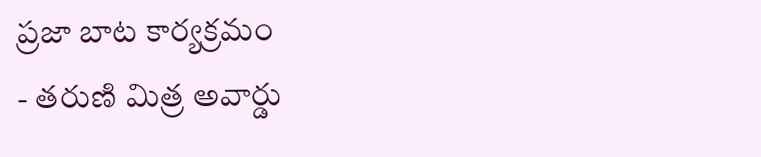ప్రజా బాట కార్యక్రమం
- తరుణి మిత్ర అవార్డు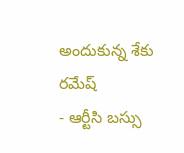అందుకున్న శేకు రమేష్
- ఆర్టీసి బస్సు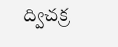ద్విచక్ర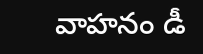వాహనం డీ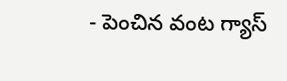- పెంచిన వంట గ్యాస్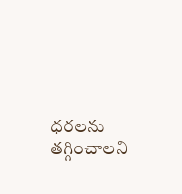ధరలను తగ్గించాలని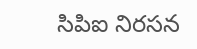సిపిఐ నిరసన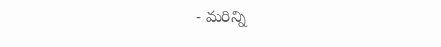- మరిన్ని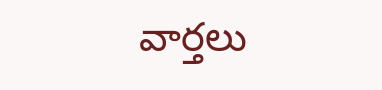వార్తలు